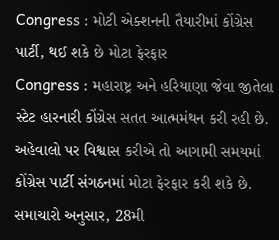Congress : મોટી એક્શનની તૈયારીમાં કોંગ્રેસ પાર્ટી, થઈ શકે છે મોટા ફેરફાર
Congress : મહારાષ્ટ્ર અને હરિયાણા જેવા જીતેલા સ્ટેટ હારનારી કોંગ્રેસ સતત આત્મમંથન કરી રહી છે. અહેવાલો પર વિશ્વાસ કરીએ તો આગામી સમયમાં કોંગ્રેસ પાર્ટી સંગઠનમાં મોટા ફેરફાર કરી શકે છે.
સમાચારો અનુસાર, 28મી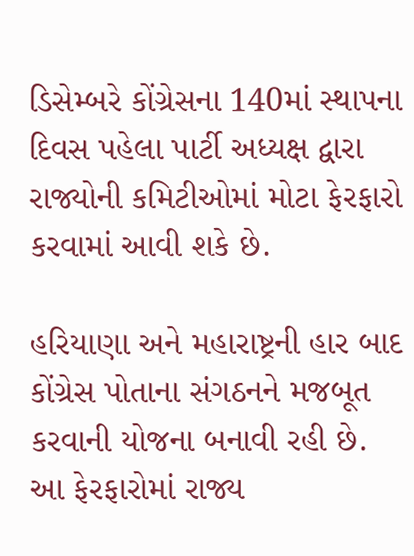ડિસેમ્બરે કોંગ્રેસના 140માં સ્થાપના દિવસ પહેલા પાર્ટી અધ્યક્ષ દ્વારા રાજ્યોની કમિટીઓમાં મોટા ફેરફારો કરવામાં આવી શકે છે.

હરિયાણા અને મહારાષ્ટ્રની હાર બાદ કોંગ્રેસ પોતાના સંગઠનને મજબૂત કરવાની યોજના બનાવી રહી છે. આ ફેરફારોમાં રાજ્ય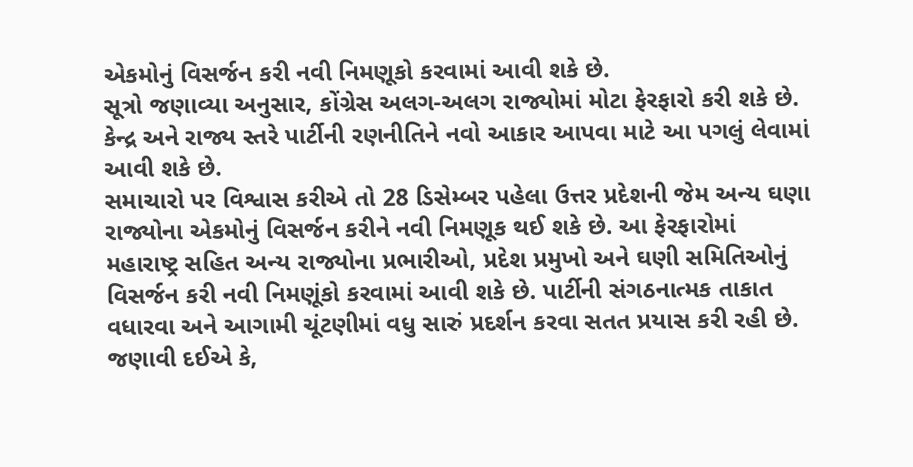એકમોનું વિસર્જન કરી નવી નિમણૂકો કરવામાં આવી શકે છે.
સૂત્રો જણાવ્યા અનુસાર, કોંગ્રેસ અલગ-અલગ રાજ્યોમાં મોટા ફેરફારો કરી શકે છે. કેન્દ્ર અને રાજ્ય સ્તરે પાર્ટીની રણનીતિને નવો આકાર આપવા માટે આ પગલું લેવામાં આવી શકે છે.
સમાચારો પર વિશ્વાસ કરીએ તો 28 ડિસેમ્બર પહેલા ઉત્તર પ્રદેશની જેમ અન્ય ઘણા રાજ્યોના એકમોનું વિસર્જન કરીને નવી નિમણૂક થઈ શકે છે. આ ફેરફારોમાં મહારાષ્ટ્ર સહિત અન્ય રાજ્યોના પ્રભારીઓ, પ્રદેશ પ્રમુખો અને ઘણી સમિતિઓનું વિસર્જન કરી નવી નિમણૂંકો કરવામાં આવી શકે છે. પાર્ટીની સંગઠનાત્મક તાકાત વધારવા અને આગામી ચૂંટણીમાં વધુ સારું પ્રદર્શન કરવા સતત પ્રયાસ કરી રહી છે.
જણાવી દઈએ કે,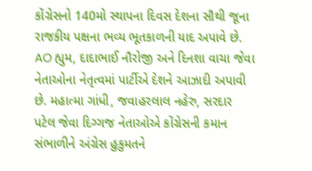કોંગ્રેસનો 140મો સ્થાપના દિવસ દેશના સૌથી જૂના રાજકીય પક્ષના ભવ્ય ભૂતકાળની યાદ અપાવે છે. AO હ્યુમ, દાદાભાઈ નૌરોજી અને દિનશા વાચા જેવા નેતાઓના નેતૃત્વમાં પાર્ટીએ દેશને આઝાદી અપાવી છે. મહાત્મા ગાંધી, જવાહરલાલ નહેરુ, સરદાર પટેલ જેવા દિગ્ગજ નેતાઓએ કોંગ્રેસની કમાન સંભાળીને અંગ્રેસ હુકુમતને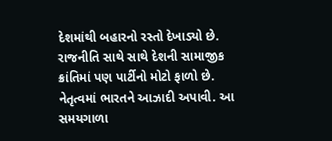દેશમાંથી બહારનો રસ્તો દેખાડ્યો છે. રાજનીતિ સાથે સાથે દેશની સામાજીક ક્રાંતિમાં પણ પાર્ટીનો મોટો ફાળો છે.
નેતૃત્વમાં ભારતને આઝાદી અપાવી. આ સમયગાળા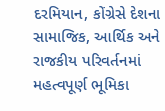દરમિયાન, કોંગ્રેસે દેશના સામાજિક, આર્થિક અને રાજકીય પરિવર્તનમાં મહત્વપૂર્ણ ભૂમિકા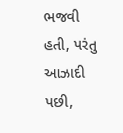ભજવી હતી, પરંતુ આઝાદી પછી,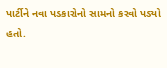પાર્ટીને નવા પડકારોનો સામનો કરવો પડ્યો હતો.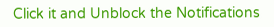Click it and Unblock the Notifications